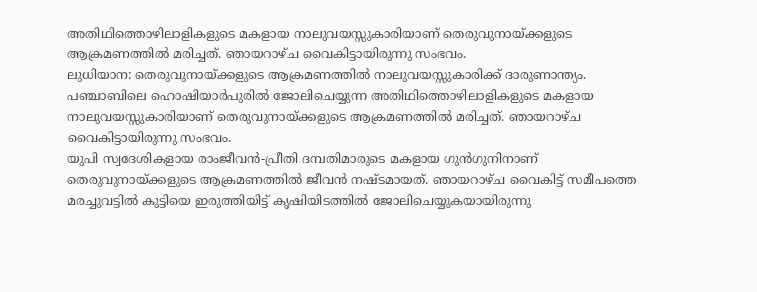അതിഥിത്തൊഴിലാളികളുടെ മകളായ നാലുവയസ്സുകാരിയാണ് തെരുവുനായ്ക്കളുടെ ആക്രമണത്തിൽ മരിച്ചത്. ഞായറാഴ്ച വൈകിട്ടായിരുന്നു സംഭവം.
ലുധിയാന: തെരുവുനായ്ക്കളുടെ ആക്രമണത്തിൽ നാലുവയസ്സുകാരിക്ക് ദാരുണാന്ത്യം. പഞ്ചാബിലെ ഹൊഷിയാർപുരിൽ ജോലിചെയ്യുന്ന അതിഥിത്തൊഴിലാളികളുടെ മകളായ നാലുവയസ്സുകാരിയാണ് തെരുവുനായ്ക്കളുടെ ആക്രമണത്തിൽ മരിച്ചത്. ഞായറാഴ്ച വൈകിട്ടായിരുന്നു സംഭവം.
യുപി സ്വദേശികളായ രാംജീവൻ-പ്രീതി ദമ്പതിമാരുടെ മകളായ ഗുൻഗുനിനാണ് തെരുവുനായ്ക്കളുടെ ആക്രമണത്തിൽ ജീവൻ നഷ്ടമായത്. ഞായറാഴ്ച വൈകിട്ട് സമീപത്തെ മരച്ചുവട്ടിൽ കുട്ടിയെ ഇരുത്തിയിട്ട് കൃഷിയിടത്തിൽ ജോലിചെയ്യുകയായിരുന്നു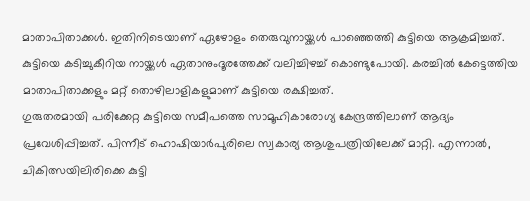മാതാപിതാക്കൾ. ഇതിനിടെയാണ് ഏഴോളം തെരുവുനായ്ക്കൾ പാഞ്ഞെത്തി കുട്ടിയെ ആക്രമിച്ചത്. കുട്ടിയെ കടിച്ചുകീറിയ നായ്ക്കൾ ഏതാനുംദൂരത്തേക്ക് വലിച്ചിഴച്ച് കൊണ്ടുപോയി. കരച്ചിൽ കേട്ടെത്തിയ മാതാപിതാക്കളും മറ്റ് തൊഴിലാളികളുമാണ് കുട്ടിയെ രക്ഷിച്ചത്.
ഗുരുതരമായി പരിക്കേറ്റ കുട്ടിയെ സമീപത്തെ സാമൂഹികാരോഗ്യ കേന്ദ്രത്തിലാണ് ആദ്യം പ്രവേശിപ്പിച്ചത്. പിന്നീട് ഹൊഷിയാർപുരിലെ സ്വകാര്യ ആശുപത്രിയിലേക്ക് മാറ്റി. എന്നാൽ, ചികിത്സയിലിരിക്കെ കുട്ടി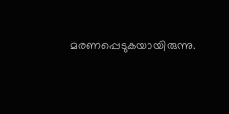മരണപ്പെടുകയായിരുന്നു.